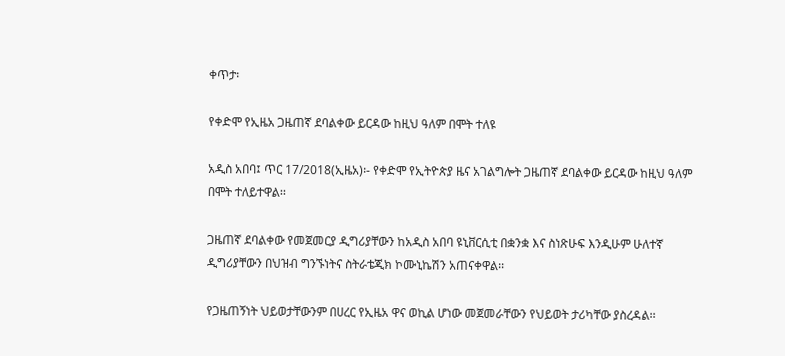ቀጥታ፡

የቀድሞ የኢዜአ ጋዜጠኛ ደባልቀው ይርዳው ከዚህ ዓለም በሞት ተለዩ

አዲስ አበባ፤ ጥር 17/2018(ኢዜአ)፡- የቀድሞ የኢትዮጵያ ዜና አገልግሎት ጋዜጠኛ ደባልቀው ይርዳው ከዚህ ዓለም በሞት ተለይተዋል፡፡

ጋዜጠኛ ደባልቀው የመጀመርያ ዲግሪያቸውን ከአዲስ አበባ ዩኒቨርሲቲ በቋንቋ እና ስነጽሁፍ እንዲሁም ሁለተኛ ዲግሪያቸውን በህዝብ ግንኙነትና ስትራቴጂክ ኮሙኒኬሽን አጠናቀዋል፡፡

የጋዜጠኝነት ህይወታቸውንም በሀረር የኢዜአ ዋና ወኪል ሆነው መጀመራቸውን የህይወት ታሪካቸው ያስረዳል፡፡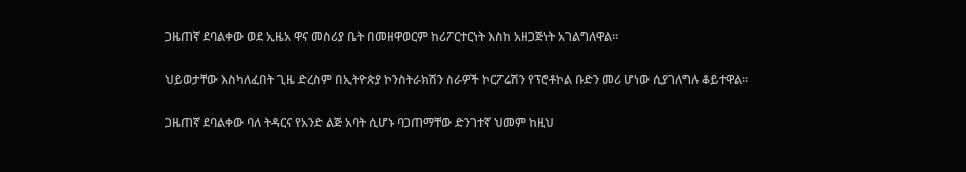ጋዜጠኛ ደባልቀው ወደ ኢዜአ ዋና መስሪያ ቤት በመዘዋወርም ከሪፖርተርነት እስከ አዘጋጅነት አገልግለዋል፡፡

ህይወታቸው እስካለፈበት ጊዜ ድረስም በኢትዮጵያ ኮንስትራክሽን ስራዎች ኮርፖሬሽን የፕሮቶኮል ቡድን መሪ ሆነው ሲያገለግሉ ቆይተዋል፡፡

ጋዜጠኛ ደባልቀው ባለ ትዳርና የአንድ ልጅ አባት ሲሆኑ ባጋጠማቸው ድንገተኛ ህመም ከዚህ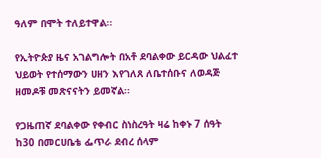ዓለም በሞት ተለይተዋል፡፡

የኢትዮጵያ ዜና አገልግሎት በአቶ ደባልቀው ይርዳው ህልፈተ ህይወት የተሰማውን ሀዘን እየገለጸ ለቤተሰቡና ለወዳጅ ዘመዶቹ መጽናናትን ይመኛል፡፡

የጋዜጠኛ ደባልቀው የቀብር ስነስረዓት ዛሬ ከቀኑ 7 ሰዓት ከ30 በመርሀቤቴ ፌጥራ ደብረ ሰላም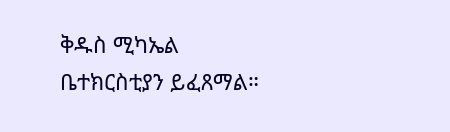ቅዱስ ሚካኤል ቤተክርስቲያን ይፈጸማል።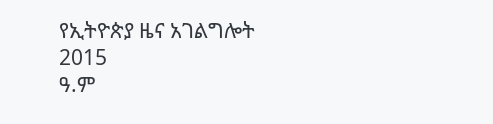የኢትዮጵያ ዜና አገልግሎት
2015
ዓ.ም